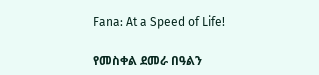Fana: At a Speed of Life!

የመስቀል ደመራ በዓልን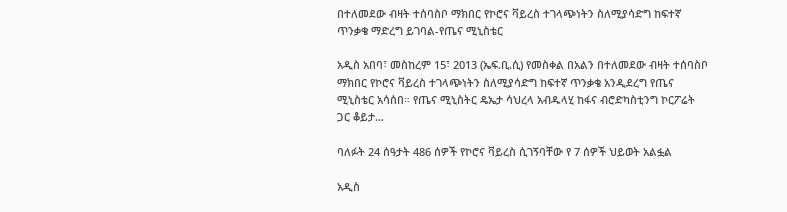በተለመደው ብዛት ተሰባስቦ ማክበር የኮሮና ቫይረስ ተገላጭነትን ስለሚያሳድግ ከፍተኛ ጥንቃቄ ማድረግ ይገባል-የጤና ሚኒስቴር

አዲስ አበባ፣ መስከረም 15፣ 2013 (ኤፍ.ቢ.ሲ) የመስቀል በአልን በተለመደው ብዛት ተሰባስቦ ማክበር የኮሮና ቫይረስ ተገላጭነትን ስለሚያሳድግ ከፍተኛ ጥንቃቄ አንዲደረግ የጤና ሚኒስቴር አሳሰበ። የጤና ሚኒስትር ዴኤታ ሳህረላ አብዱላሂ ከፋና ብሮድካስቲንግ ኮርፖሬት ጋር ቆይታ…

ባለፉት 24 ሰዓታት 486 ሰዎች የኮሮና ቫይረስ ሲገኝባቸው የ 7 ሰዎች ህይወት አልፏል

አዲስ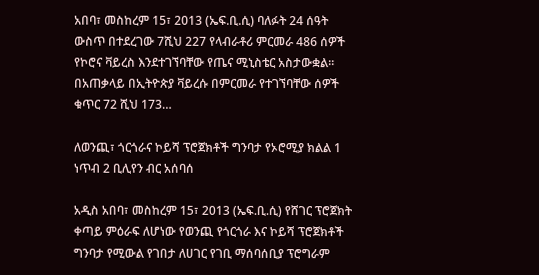አበባ፣ መስከረም 15፣ 2013 (ኤፍ.ቢ.ሲ) ባለፉት 24 ሰዓት ውስጥ በተደረገው 7ሺህ 227 የላብራቶሪ ምርመራ 486 ሰዎች የኮሮና ቫይረስ እንደተገኘባቸው የጤና ሚኒስቴር አስታውቋል። በአጠቃላይ በኢትዮጵያ ቫይረሱ በምርመራ የተገኘባቸው ሰዎች ቁጥር 72 ሺህ 173…

ለወንጪ፣ ጎርጎራና ኮይሻ ፕሮጀክቶች ግንባታ የኦሮሚያ ክልል 1 ነጥብ 2 ቢሊየን ብር አሰባሰ

አዲስ አበባ፣ መስከረም 15፣ 2013 (ኤፍ.ቢ.ሲ) የሸገር ፕሮጀክት ቀጣይ ምዕራፍ ለሆነው የወንጪ የጎርጎራ እና ኮይሻ ፕሮጀክቶች ግንባታ የሚውል የገበታ ለሀገር የገቢ ማሰባሰቢያ ፕሮግራም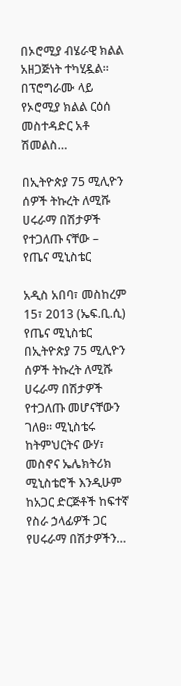በኦሮሚያ ብሄራዊ ክልል አዘጋጅነት ተካሂዷል። በፕሮግራሙ ላይ የኦሮሚያ ክልል ርዕሰ መስተዳድር አቶ ሽመልስ…

በኢትዮጵያ 75 ሚሊዮን ሰዎች ትኩረት ለሚሹ ሀሩራማ በሽታዎች የተጋለጡ ናቸው – የጤና ሚኒስቴር

አዲስ አበባ፣ መስከረም 15፣ 2013 (ኤፍ.ቢ.ሲ) የጤና ሚኒስቴር በኢትዮጵያ 75 ሚሊዮን ሰዎች ትኩረት ለሚሹ ሀሩራማ በሽታዎች የተጋለጡ መሆናቸውን ገለፀ፡፡ ሚኒስቴሩ ከትምህርትና ውሃ፣ መስኖና ኤሌክትሪክ ሚኒስቴሮች እንዲሁም ከአጋር ድርጅቶች ከፍተኛ የስራ ኃላፊዎች ጋር የሀሩራማ በሽታዎችን…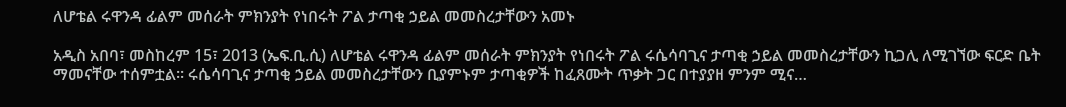ለሆቴል ሩዋንዳ ፊልም መሰራት ምክንያት የነበሩት ፖል ታጣቂ ኃይል መመስረታቸውን አመኑ

አዲስ አበባ፣ መስከረም 15፣ 2013 (ኤፍ.ቢ.ሲ) ለሆቴል ሩዋንዳ ፊልም መሰራት ምክንያት የነበሩት ፖል ሩሴሳባጊና ታጣቂ ኃይል መመስረታቸውን ኪጋሊ ለሚገኘው ፍርድ ቤት ማመናቸው ተሰምቷል፡፡ ሩሴሳባጊና ታጣቂ ኃይል መመስረታቸውን ቢያምኑም ታጣቂዎች ከፈጸሙት ጥቃት ጋር በተያያዘ ምንም ሚና…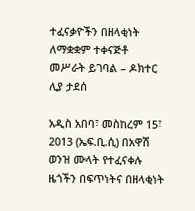ተፈናቃዮችን በዘላቂነት ለማቋቋም ተቀናጅቶ መሥራት ይገባል – ዶክተር ሊያ ታደሰ

አዲስ አበባ፣ መስከረም 15፣ 2013 (ኤፍ.ቢ.ሲ) በአዋሽ ወንዝ ሙላት የተፈናቀሉ ዜጎችን በፍጥነትና በዘላቂነት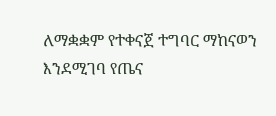ለማቋቋም የተቀናጀ ተግባር ማከናወን እንደሚገባ የጤና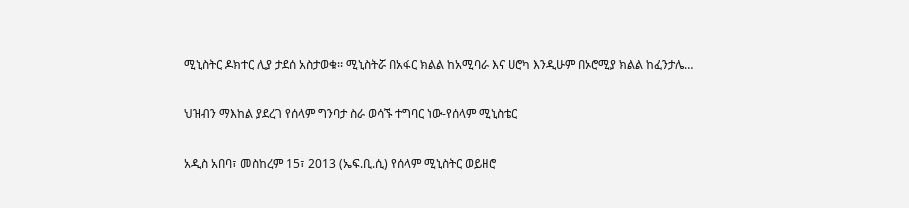ሚኒስትር ዶክተር ሊያ ታደሰ አስታወቁ፡፡ ሚኒስትሯ በአፋር ክልል ከአሚባራ እና ሀሮካ እንዲሁም በኦሮሚያ ክልል ከፈንታሌ…

ህዝብን ማእከል ያደረገ የሰላም ግንባታ ስራ ወሳኙ ተግባር ነው-የሰላም ሚኒስቴር

አዲስ አበባ፣ መስከረም 15፣ 2013 (ኤፍ.ቢ.ሲ) የሰላም ሚኒስትር ወይዘሮ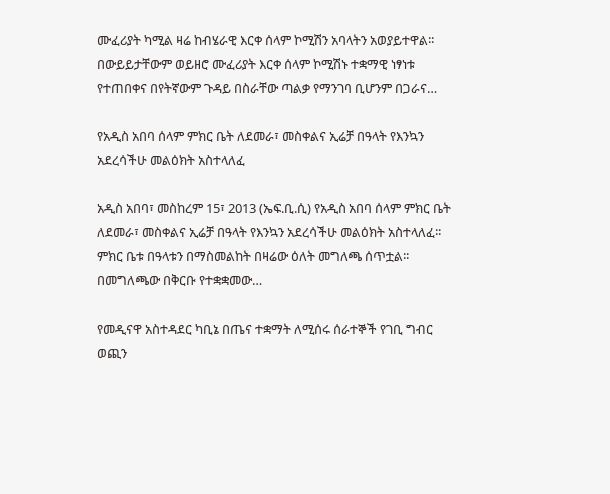ሙፈሪያት ካሚል ዛሬ ከብሄራዊ እርቀ ሰላም ኮሚሽን አባላትን አወያይተዋል፡፡ በውይይታቸውም ወይዘሮ ሙፈሪያት እርቀ ሰላም ኮሚሽኑ ተቋማዊ ነፃነቱ የተጠበቀና በየትኛውም ጉዳይ በስራቸው ጣልቃ የማንገባ ቢሆንም በጋራና…

የአዲስ አበባ ሰላም ምክር ቤት ለደመራ፣ መስቀልና ኢሬቻ በዓላት የእንኳን አደረሳችሁ መልዕክት አስተላለፈ

አዲስ አበባ፣ መስከረም 15፣ 2013 (ኤፍ.ቢ.ሲ) የአዲስ አበባ ሰላም ምክር ቤት ለደመራ፣ መስቀልና ኢሬቻ በዓላት የእንኳን አደረሳችሁ መልዕክት አስተላለፈ፡፡   ምክር ቤቱ በዓላቱን በማስመልከት በዛሬው ዕለት መግለጫ ሰጥቷል፡፡   በመግለጫው በቅርቡ የተቋቋመው…

የመዲናዋ አስተዳደር ካቢኔ በጤና ተቋማት ለሚሰሩ ሰራተኞች የገቢ ግብር ወጪን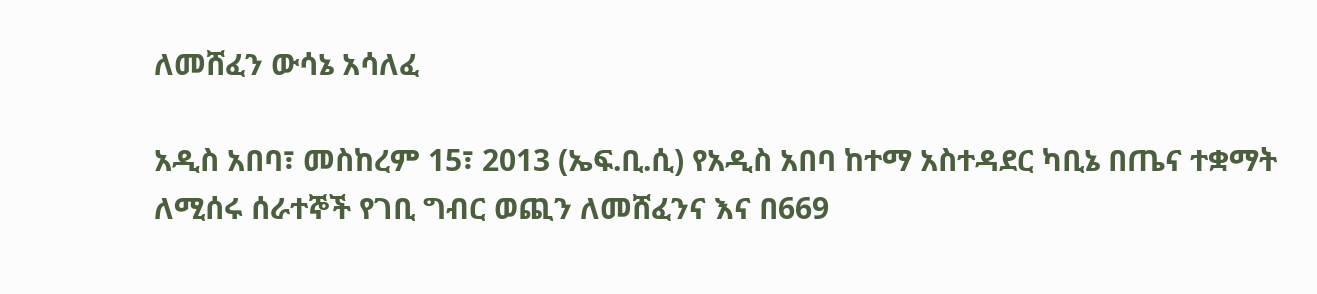ለመሸፈን ውሳኔ አሳለፈ

አዲስ አበባ፣ መስከረም 15፣ 2013 (ኤፍ.ቢ.ሲ) የአዲስ አበባ ከተማ አስተዳደር ካቢኔ በጤና ተቋማት ለሚሰሩ ሰራተኞች የገቢ ግብር ወጪን ለመሸፈንና እና በ669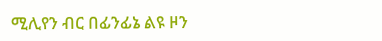ሚሊየን ብር በፊንፊኔ ልዩ ዞን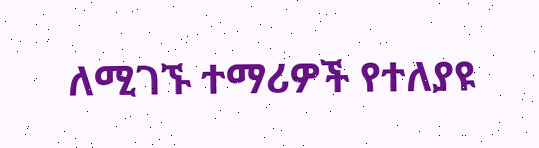ለሚገኙ ተማሪዎች የተለያዩ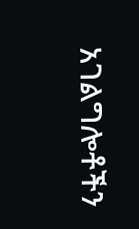አገልግሎቶችን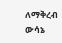ለማቅረብ ውሳኔ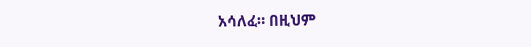አሳለፈ። በዚህም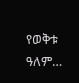የወቅቱ ዓለም…